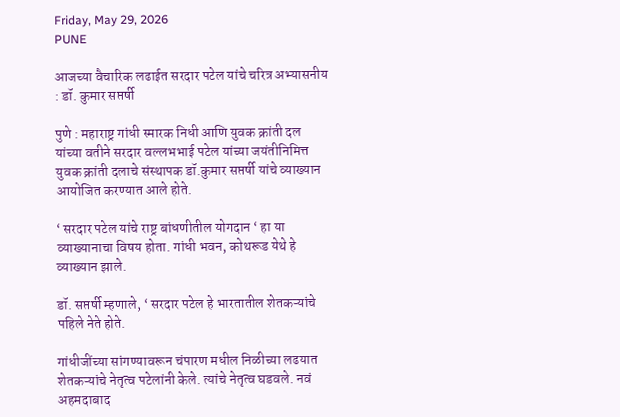Friday, May 29, 2026
PUNE

आजच्या वैचारिक लढाईत सरदार पटेल यांचे चरित्र अभ्यासनीय : डॉ. कुमार सप्तर्षी

पुणे : महाराष्ट्र गांधी स्मारक निधी आणि युवक क्रांती दल यांच्या वतीने सरदार वल्लभभाई पटेल यांच्या जयंतीनिमित्त युवक क्रांती दलाचे संस्थापक डॉ.कुमार सप्तर्षी यांचे व्याख्यान आयोजित करण्यात आले होते.

‘ सरदार पटेल यांचे राष्ट्र बांधणीतील योगदान ‘ हा या व्याख्यानाचा विषय होता. गांधी भवन, कोथरूड येथे हे व्याख्यान झाले.

डॉ. सप्तर्षी म्हणाले, ‘ सरदार पटेल हे भारतातील शेतकऱ्यांचे पहिले नेते होते.

गांधीजींच्या सांगण्यावरून चंपारण मधील निळीच्या लढयात शेतकऱ्यांचे नेतृत्व पटेलांनी केले. त्यांचे नेतृत्व घडवले. नवं अहमदाबाद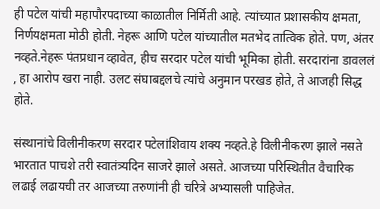ही पटेल यांची महापौरपदाच्या काळातील निर्मिती आहे. त्यांच्यात प्रशासकीय क्षमता, निर्णयक्षमता मोठी होती. नेहरू आणि पटेल यांच्यातील मतभेद तात्विक होते. पण, अंतर नव्हते.नेहरू पंतप्रधान व्हावेत, हीच सरदार पटेल यांची भूमिका होती. सरदारांना डावललं , हा आरोप खरा नाही. उलट संघाबद्दलचे त्यांचे अनुमान परखड होते, ते आजही सिद्ध होते.

संस्थानांचे विलीनीकरण सरदार पटेलांशिवाय शक्य नव्हते.हे विलीनीकरण झाले नसते भारतात पाचशे तरी स्वातंत्र्यदिन साजरे झाले असते. आजच्या परिस्थितीत वैचारिक लढाई लढायची तर आजच्या तरुणांनी ही चरित्रे अभ्यासली पाहिजेत.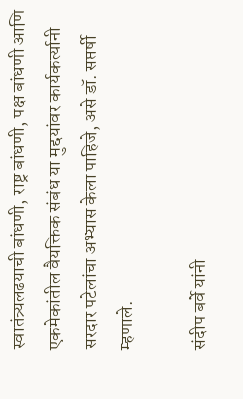स्वातंत्र्यलढयाची बांधणी, राष्ट्र बांधणी, पक्ष बांधणी आणि एकमेकांतील वैयक्तिक संबंध या मुद्दयांवर कार्यकर्त्यानी सरदार पटेलांचा अभ्यास केला पाहिजे, असे डॉ. सप्तर्षी म्हणाले.

संदीप बर्वे यांनी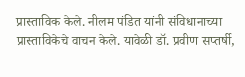प्रास्ताविक केले. नीलम पंडित यांनी संविधानाच्या प्रास्ताविकेचे वाचन केले. यावेळी डॉ. प्रवीण सप्तर्षी,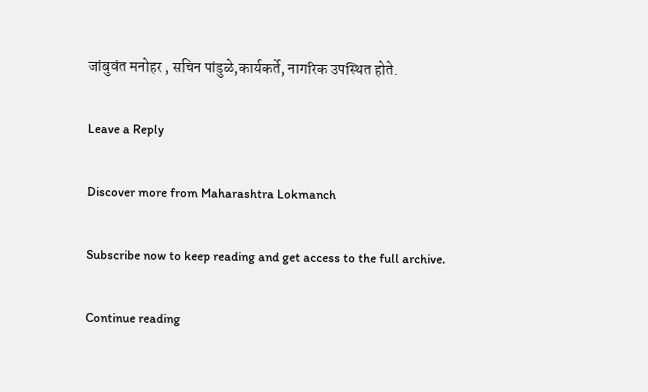जांबुवंत मनोहर , सचिन पांडुळे,कार्यकर्ते, नागरिक उपस्थित होते.

Leave a Reply

Discover more from Maharashtra Lokmanch

Subscribe now to keep reading and get access to the full archive.

Continue reading